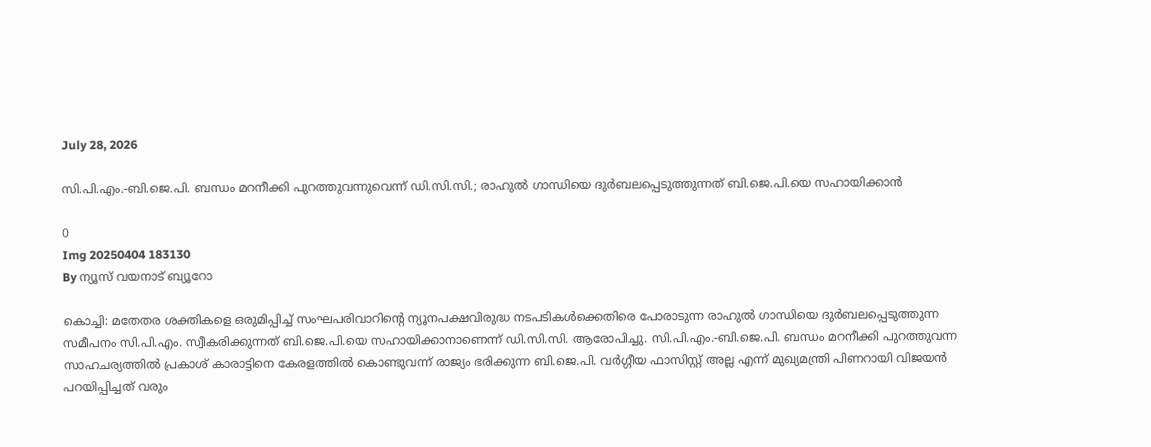July 28, 2026

സി.പി.എം.-ബി.ജെ.പി. ബന്ധം മറനീക്കി പുറത്തുവന്നുവെന്ന് ഡി.സി.സി.; രാഹുൽ ഗാന്ധിയെ ദുർബലപ്പെടുത്തുന്നത് ബി.ജെ.പി.യെ സഹായിക്കാൻ

0
Img 20250404 183130
By ന്യൂസ് വയനാട് ബ്യൂറോ

കൊച്ചി: മതേതര ശക്തികളെ ഒരുമിപ്പിച്ച് സംഘപരിവാറിൻ്റെ ന്യൂനപക്ഷവിരുദ്ധ നടപടികൾക്കെതിരെ പോരാടുന്ന രാഹുൽ ഗാന്ധിയെ ദുർബലപ്പെടുത്തുന്ന സമീപനം സി.പി.എം. സ്വീകരിക്കുന്നത് ബി.ജെ.പി.യെ സഹായിക്കാനാണെന്ന് ഡി.സി.സി. ആരോപിച്ചു. സി.പി.എം.-ബി.ജെ.പി. ബന്ധം മറനീക്കി പുറത്തുവന്ന സാഹചര്യത്തിൽ പ്രകാശ് കാരാട്ടിനെ കേരളത്തിൽ കൊണ്ടുവന്ന് രാജ്യം ഭരിക്കുന്ന ബി.ജെ.പി. വർഗ്ഗീയ ഫാസിസ്റ്റ് അല്ല എന്ന് മുഖ്യമന്ത്രി പിണറായി വിജയൻ പറയിപ്പിച്ചത് വരും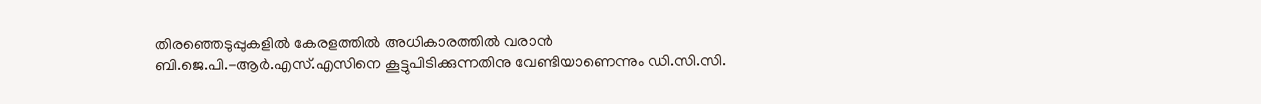തിരഞ്ഞെടുപ്പുകളിൽ കേരളത്തിൽ അധികാരത്തിൽ വരാൻ ബി.ജെ.പി.-ആർ.എസ്.എസിനെ കൂട്ടുപിടിക്കുന്നതിനു വേണ്ടിയാണെന്നും ഡി.സി.സി.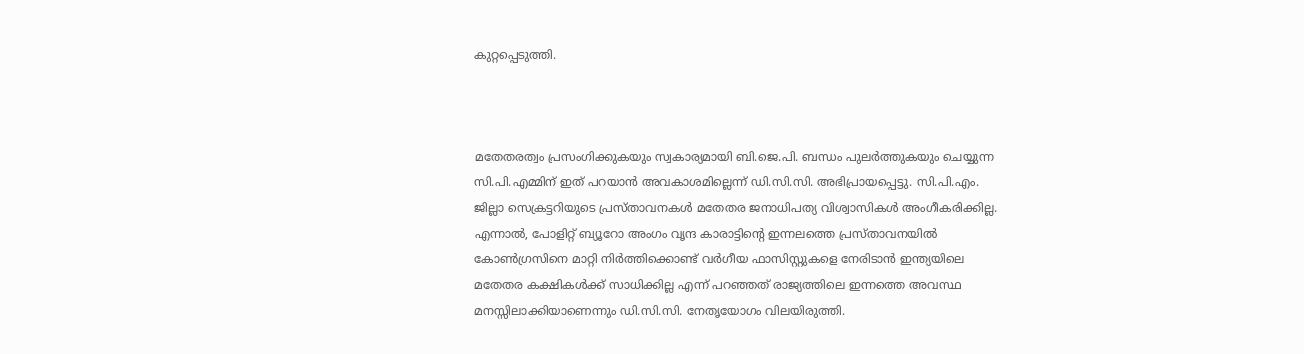കുറ്റപ്പെടുത്തി.



മതേതരത്വം പ്രസംഗിക്കുകയും സ്വകാര്യമായി ബി.ജെ.പി. ബന്ധം പുലർത്തുകയും ചെയ്യുന്ന സി.പി.എമ്മിന് ഇത് പറയാൻ അവകാശമില്ലെന്ന് ഡി.സി.സി. അഭിപ്രായപ്പെട്ടു. സി.പി.എം. ജില്ലാ സെക്രട്ടറിയുടെ പ്രസ്താവനകൾ മതേതര ജനാധിപത്യ വിശ്വാസികൾ അംഗീകരിക്കില്ല. എന്നാൽ, പോളിറ്റ് ബ്യൂറോ അംഗം വൃന്ദ കാരാട്ടിൻ്റെ ഇന്നലത്തെ പ്രസ്താവനയിൽ കോൺഗ്രസിനെ മാറ്റി നിർത്തിക്കൊണ്ട് വർഗീയ ഫാസിസ്റ്റുകളെ നേരിടാൻ ഇന്ത്യയിലെ മതേതര കക്ഷികൾക്ക് സാധിക്കില്ല എന്ന് പറഞ്ഞത് രാജ്യത്തിലെ ഇന്നത്തെ അവസ്ഥ മനസ്സിലാക്കിയാണെന്നും ഡി.സി.സി. നേതൃയോഗം വിലയിരുത്തി.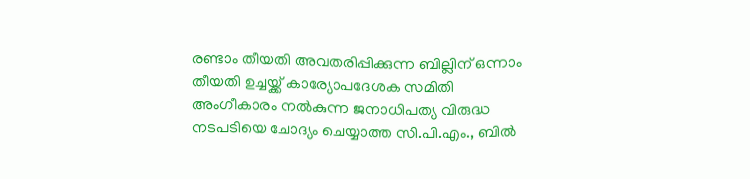രണ്ടാം തീയതി അവതരിപ്പിക്കുന്ന ബില്ലിന് ഒന്നാം തീയതി ഉച്ചയ്ക്ക് കാര്യോപദേശക സമിതി അംഗീകാരം നൽകുന്ന ജനാധിപത്യ വിരുദ്ധ നടപടിയെ ചോദ്യം ചെയ്യാത്ത സി.പി.എം., ബിൽ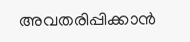അവതരിപ്പിക്കാൻ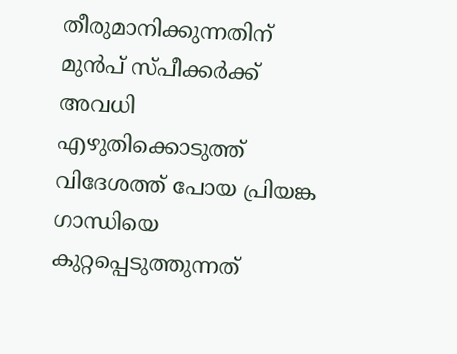തീരുമാനിക്കുന്നതിന് മുൻപ് സ്പീക്കർക്ക് അവധി എഴുതിക്കൊടുത്ത് വിദേശത്ത് പോയ പ്രിയങ്ക ഗാന്ധിയെ കുറ്റപ്പെടുത്തുന്നത്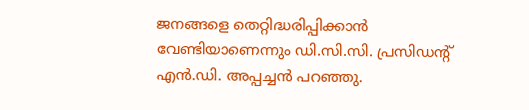ജനങ്ങളെ തെറ്റിദ്ധരിപ്പിക്കാൻ വേണ്ടിയാണെന്നും ഡി.സി.സി. പ്രസിഡന്റ് എൻ.ഡി. അപ്പച്ചൻ പറഞ്ഞു.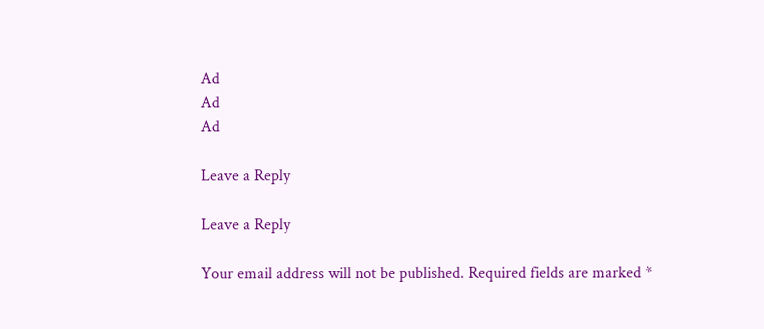Ad
Ad
Ad

Leave a Reply

Leave a Reply

Your email address will not be published. Required fields are marked *